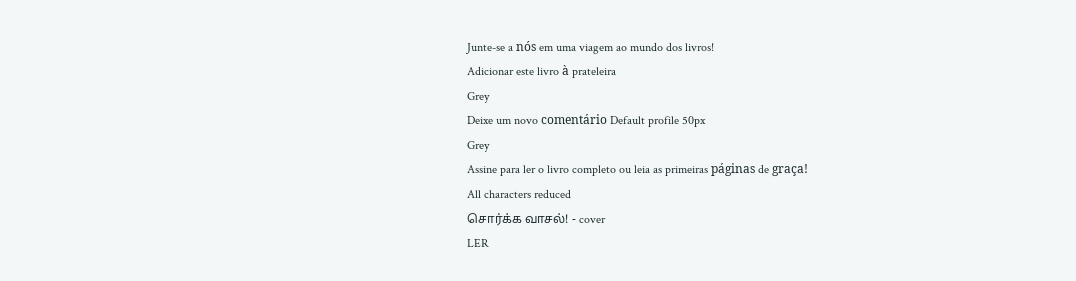Junte-se a nós em uma viagem ao mundo dos livros!
Adicionar este livro à prateleira
Grey
Deixe um novo comentário Default profile 50px
Grey
Assine para ler o livro completo ou leia as primeiras páginas de graça!
All characters reduced
சொர்க்க வாசல்! - cover
LER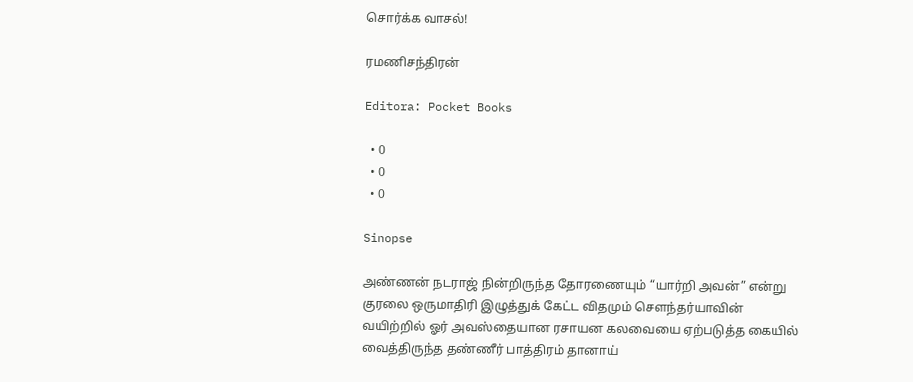சொர்க்க வாசல்!

ரமணிசந்திரன்

Editora: Pocket Books

  • 0
  • 0
  • 0

Sinopse

அண்ணன் நடராஜ் நின்றிருந்த தோரணையும் “யார்றி அவன்” என்று குரலை ஒருமாதிரி இழுத்துக் கேட்ட விதமும் சௌந்தர்யாவின் வயிற்றில் ஓர் அவஸ்தையான ரசாயன கலவையை ஏற்படுத்த கையில் வைத்திருந்த தண்ணீர் பாத்திரம் தானாய்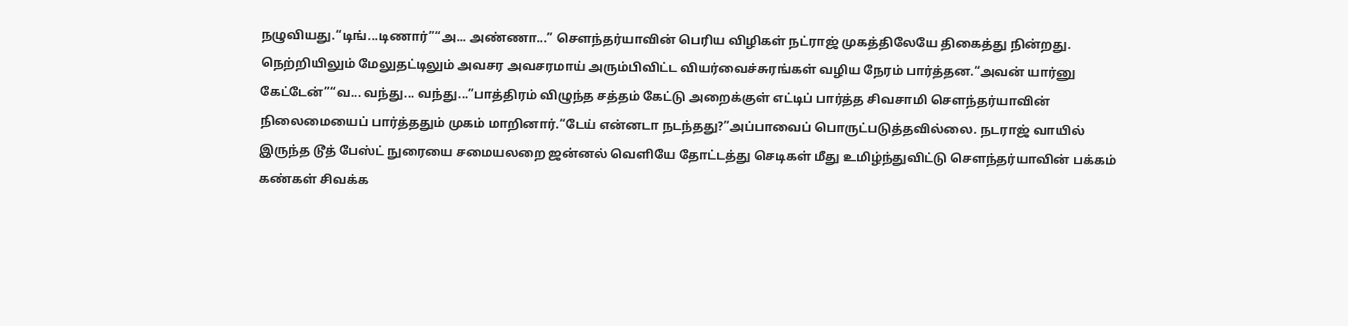நழுவியது.“டிங்...டிணார்”“அ... அண்ணா...” சௌந்தர்யாவின் பெரிய விழிகள் நட்ராஜ் முகத்திலேயே திகைத்து நின்றது. நெற்றியிலும் மேலுதட்டிலும் அவசர அவசரமாய் அரும்பிவிட்ட வியர்வைச்சுரங்கள் வழிய நேரம் பார்த்தன.“அவன் யார்னு கேட்டேன்”“வ... வந்து... வந்து...”பாத்திரம் விழுந்த சத்தம் கேட்டு அறைக்குள் எட்டிப் பார்த்த சிவசாமி சௌந்தர்யாவின் நிலைமையைப் பார்த்ததும் முகம் மாறினார்.“டேய் என்னடா நடந்தது?”அப்பாவைப் பொருட்படுத்தவில்லை. நடராஜ் வாயில் இருந்த டூத் பேஸ்ட் நுரையை சமையலறை ஜன்னல் வெளியே தோட்டத்து செடிகள் மீது உமிழ்ந்துவிட்டு சௌந்தர்யாவின் பக்கம் கண்கள் சிவக்க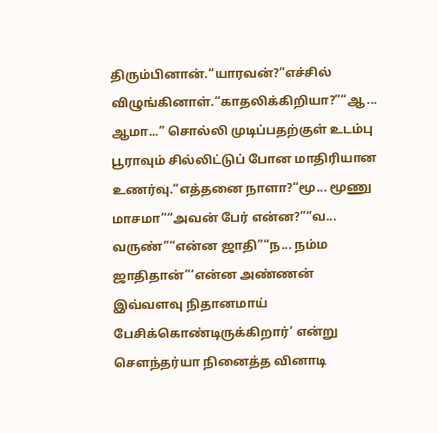திரும்பினான்.“யாரவன்?”எச்சில் விழுங்கினாள்.“காதலிக்கிறியா?”“ஆ... ஆமா...” சொல்லி முடிப்பதற்குள் உடம்பு பூராவும் சில்லிட்டுப் போன மாதிரியான உணர்வு.“எத்தனை நாளா?“மூ... மூணு மாசமா”“அவன் பேர் என்ன?”“வ... வருண்”“என்ன ஜாதி”“ந... நம்ம ஜாதிதான்”‘என்ன அண்ணன் இவ்வளவு நிதானமாய் பேசிக்கொண்டிருக்கிறார்’ என்று சௌந்தர்யா நினைத்த வினாடி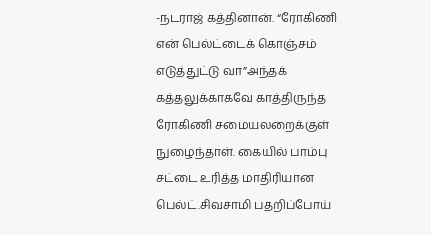-நடராஜ் கத்தினான். “ரோகிணி என் பெல்ட்டைக் கொஞ்சம் எடுத்துட்டு வா”அந்தக் கத்தலுக்காகவே காத்திருந்த ரோகிணி சமையலறைக்குள் நுழைந்தாள். கையில் பாம்பு சட்டை உரித்த மாதிரியான பெல்ட்.சிவசாமி பதறிப்போய்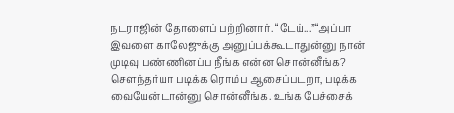நடராஜின் தோளைப் பற்றினார். “டேய்...”“அப்பா இவளை காலேஜுக்கு அனுப்பக்கூடாதுன்னு நான் முடிவு பண்ணினப்ப நீங்க என்ன சொன்னீங்க? சௌந்தர்யா படிக்க ரொம்ப ஆசைப்படறா, படிக்க வையேன்டான்னு சொன்னீங்க. உங்க பேச்சைக்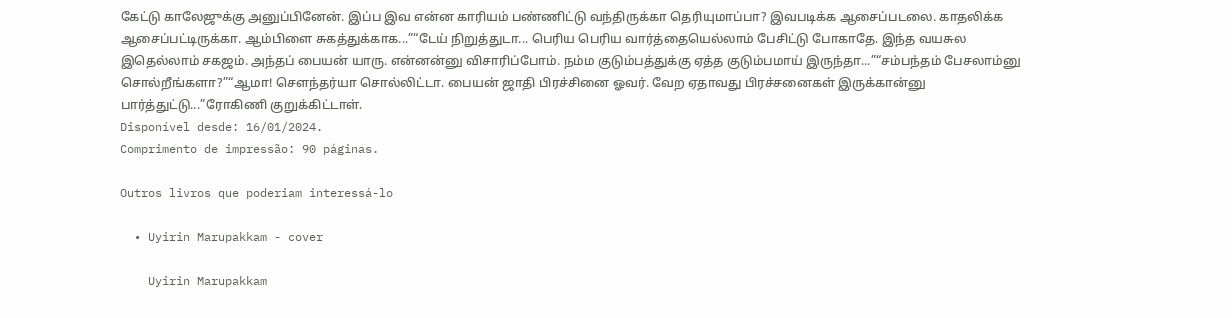கேட்டு காலேஜுக்கு அனுப்பினேன். இப்ப இவ என்ன காரியம் பண்ணிட்டு வந்திருக்கா தெரியுமாப்பா? இவபடிக்க ஆசைப்படலை. காதலிக்க ஆசைப்பட்டிருக்கா. ஆம்பிளை சுகத்துக்காக...”“டேய் நிறுத்துடா... பெரிய பெரிய வார்த்தையெல்லாம் பேசிட்டு போகாதே. இந்த வயசுல இதெல்லாம் சகஜம். அந்தப் பையன் யாரு. என்னன்னு விசாரிப்போம். நம்ம குடும்பத்துக்கு ஏத்த குடும்பமாய் இருந்தா...”“சம்பந்தம் பேசலாம்னு சொல்றீங்களா?”“ஆமா! சௌந்தர்யா சொல்லிட்டா. பையன் ஜாதி பிரச்சினை ஓவர். வேற ஏதாவது பிரச்சனைகள் இருக்கான்னு பார்த்துட்டு...”ரோகிணி குறுக்கிட்டாள்.
Disponível desde: 16/01/2024.
Comprimento de impressão: 90 páginas.

Outros livros que poderiam interessá-lo

  • Uyirin Marupakkam - cover

    Uyirin Marupakkam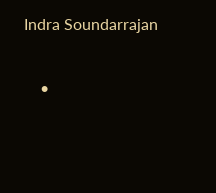Indra Soundarrajan

    •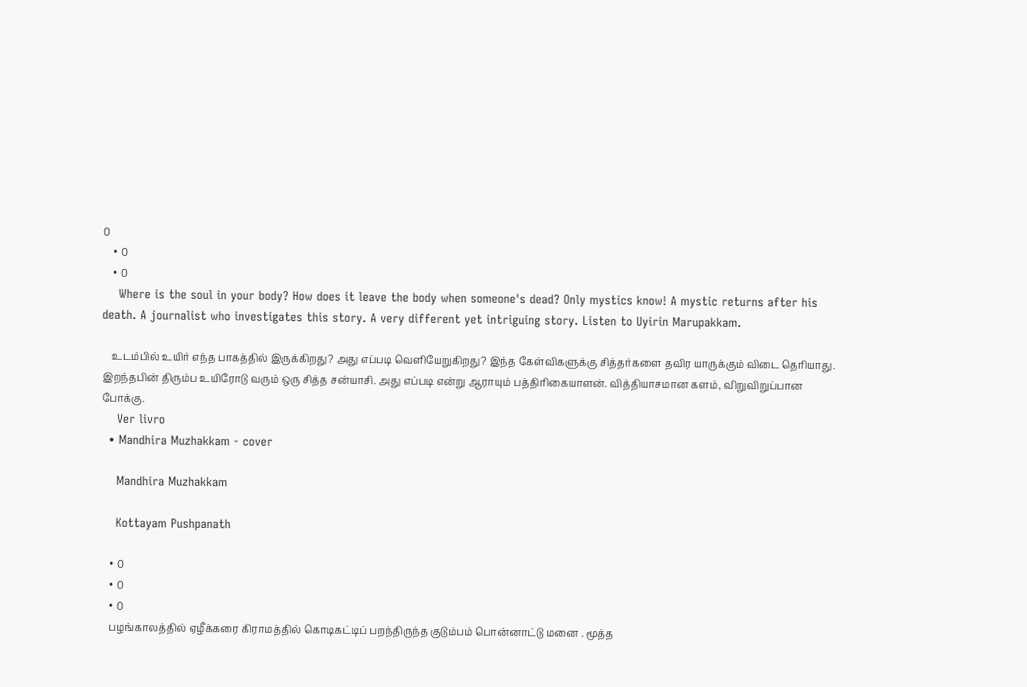0
    • 0
    • 0
    Where is the soul in your body? How does it leave the body when someone's dead? Only mystics know! A mystic returns after his death. A journalist who investigates this story. A very different yet intriguing story. Listen to Uyirin Marupakkam.

    உடம்பில் உயிர் எந்த பாகத்தில் இருக்கிறது? அது எப்படி வெளியேறுகிறது? இந்த கேள்விகளுக்கு சித்தர்களை தவிர யாருக்கும் விடை தெரியாது. இறந்தபின் திரும்ப உயிரோடு வரும் ஒரு சித்த சன்யாசி. அது எப்படி என்று ஆராயும் பத்திரிகையாளன். வித்தியாசமான களம், விறுவிறுப்பான போக்கு.
    Ver livro
  • Mandhira Muzhakkam - cover

    Mandhira Muzhakkam

    Kottayam Pushpanath

    • 0
    • 0
    • 0
    பழங்காலத்தில் ஏழீக்கரை கிராமத்தில் கொடிகட்டிப் பறந்திருந்த குடும்பம் பொன்னாட்டு மனை . மூத்த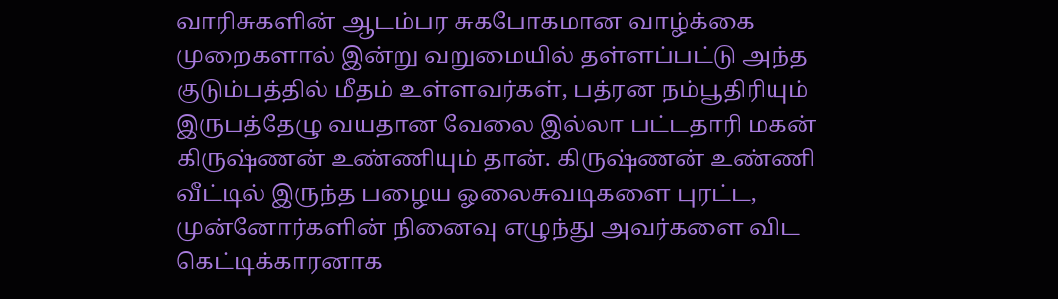வாரிசுகளின் ஆடம்பர சுகபோகமான வாழ்க்கை முறைகளால் இன்று வறுமையில் தள்ளப்பட்டு அந்த குடும்பத்தில் மீதம் உள்ளவர்கள், பத்ரன நம்பூதிரியும் இருபத்தேழு வயதான வேலை இல்லா பட்டதாரி மகன் கிருஷ்ணன் உண்ணியும் தான். கிருஷ்ணன் உண்ணி வீட்டில் இருந்த பழைய ஓலைசுவடிகளை புரட்ட, முன்னோர்களின் நினைவு எழுந்து அவர்களை விட கெட்டிக்காரனாக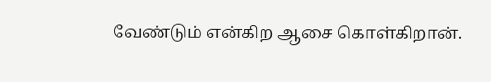வேண்டும் என்கிற ஆசை கொள்கிறான்.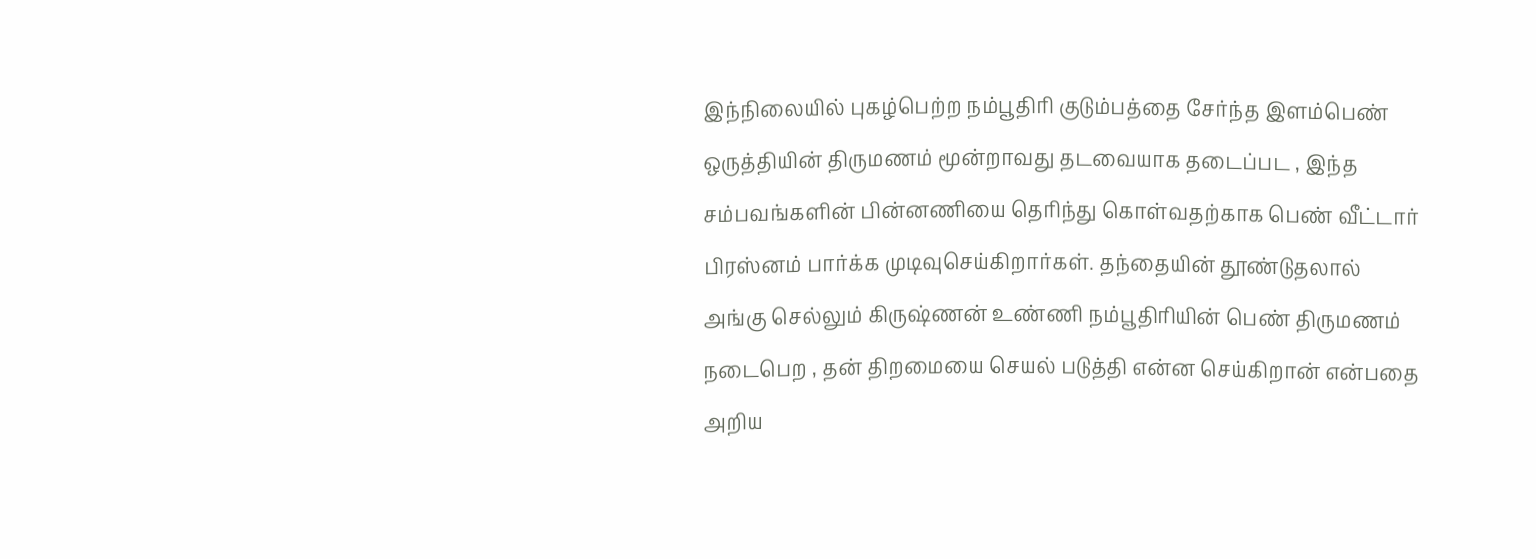இந்நிலையில் புகழ்பெற்ற நம்பூதிரி குடும்பத்தை சேர்ந்த இளம்பெண் ஒருத்தியின் திருமணம் மூன்றாவது தடவையாக தடைப்பட , இந்த சம்பவங்களின் பின்னணியை தெரிந்து கொள்வதற்காக பெண் வீட்டார் பிரஸ்னம் பார்க்க முடிவுசெய்கிறார்கள். தந்தையின் தூண்டுதலால் அங்கு செல்லும் கிருஷ்ணன் உண்ணி நம்பூதிரியின் பெண் திருமணம் நடைபெற , தன் திறமையை செயல் படுத்தி என்ன செய்கிறான் என்பதை அறிய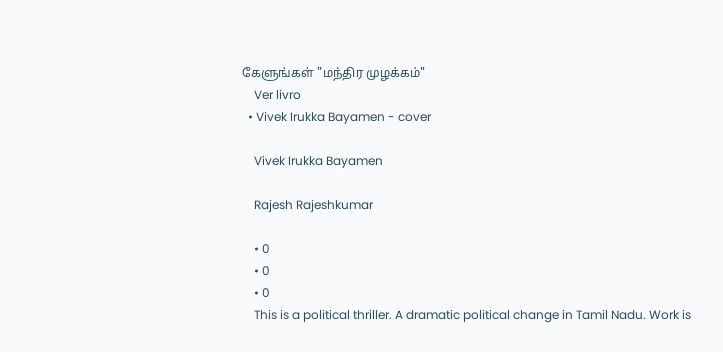கேளுங்கள் "மந்திர முழக்கம்"
    Ver livro
  • Vivek Irukka Bayamen - cover

    Vivek Irukka Bayamen

    Rajesh Rajeshkumar

    • 0
    • 0
    • 0
    This is a political thriller. A dramatic political change in Tamil Nadu. Work is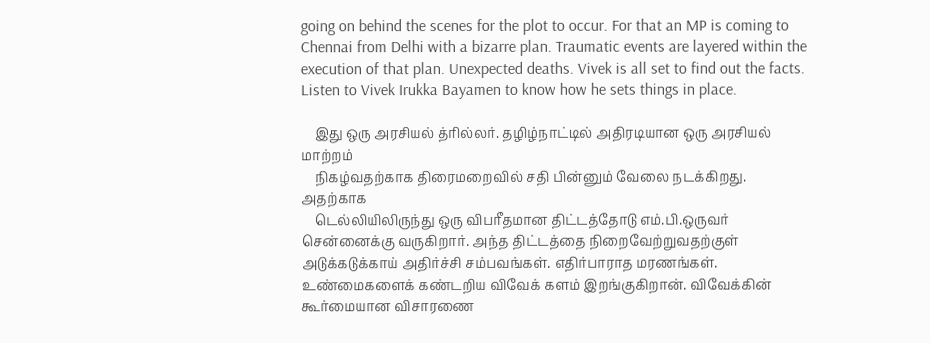going on behind the scenes for the plot to occur. For that an MP is coming to Chennai from Delhi with a bizarre plan. Traumatic events are layered within the execution of that plan. Unexpected deaths. Vivek is all set to find out the facts. Listen to Vivek Irukka Bayamen to know how he sets things in place.

    இது ஒரு அரசியல் த்ரில்லர். தழிழ்நாட்டில் அதிரடியான ஒரு அரசியல் மாற்றம்
    நிகழ்வதற்காக திரைமறைவில் சதி பின்னும் வேலை நடக்கிறது. அதற்காக
    டெல்லியிலிருந்து ஒரு விபரீதமான திட்டத்தோடு எம்.பி.ஒருவர் சென்னைக்கு வருகிறார். அந்த திட்டத்தை நிறைவேற்றுவதற்குள் அடுக்கடுக்காய் அதிர்ச்சி சம்பவங்கள். எதிர்பாராத மரணங்கள். உண்மைகளைக் கண்டறிய விவேக் களம் இறங்குகிறான். விவேக்கின் கூர்மையான விசாரணை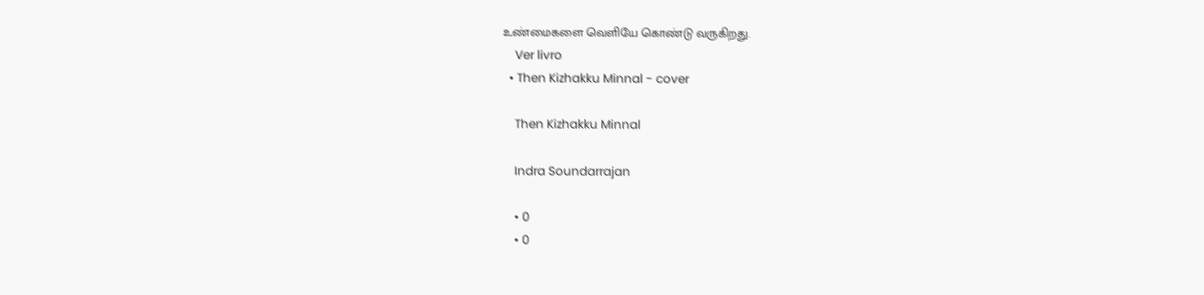உண்மைகளை வெளியே கொண்டு வருகிறது.
    Ver livro
  • Then Kizhakku Minnal - cover

    Then Kizhakku Minnal

    Indra Soundarrajan

    • 0
    • 0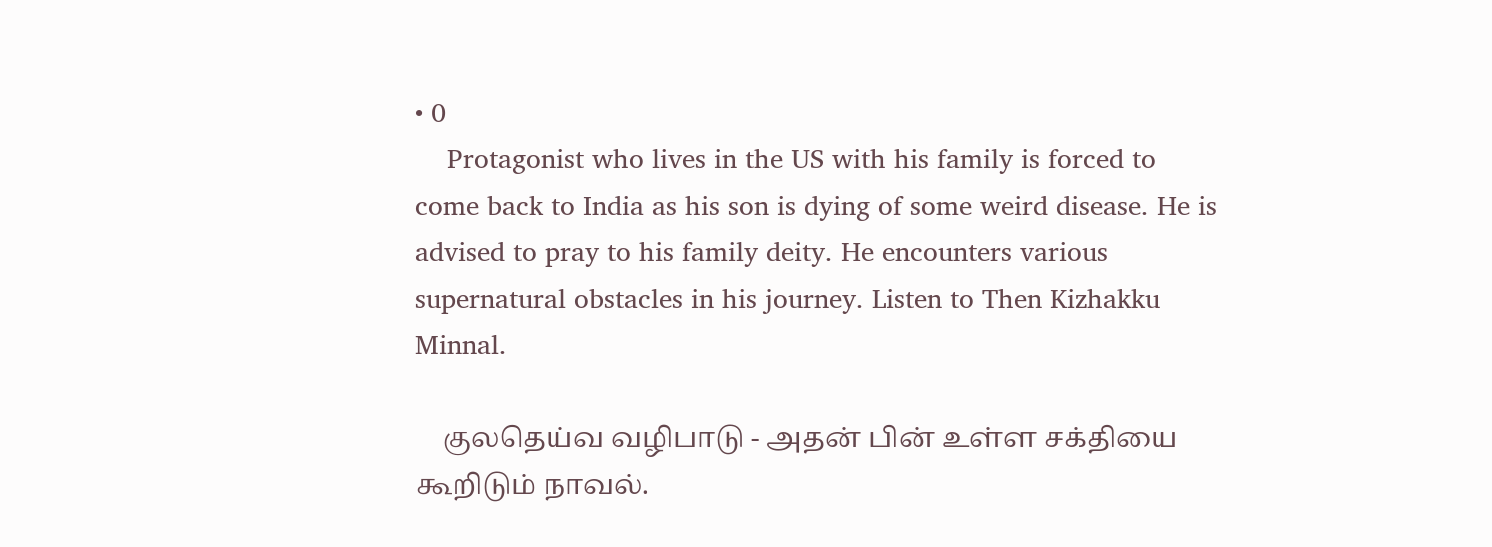• 0
    Protagonist who lives in the US with his family is forced to come back to India as his son is dying of some weird disease. He is advised to pray to his family deity. He encounters various supernatural obstacles in his journey. Listen to Then Kizhakku Minnal.

    குலதெய்வ வழிபாடு - அதன் பின் உள்ள சக்தியை கூறிடும் நாவல்.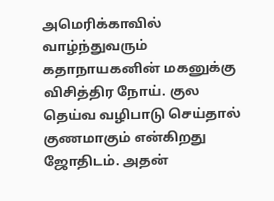அமெரிக்காவில் வாழ்ந்துவரும் கதாநாயகனின் மகனுக்கு விசித்திர நோய். குல தெய்வ வழிபாடு செய்தால் குணமாகும் என்கிறது ஜோதிடம். அதன்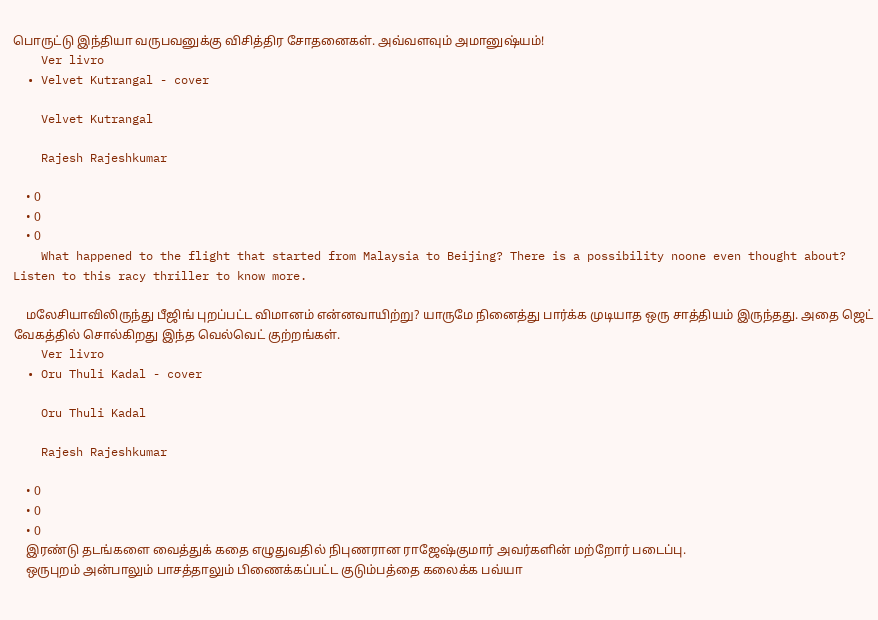பொருட்டு இந்தியா வருபவனுக்கு விசித்திர சோதனைகள். அவ்வளவும் அமானுஷ்யம்!
    Ver livro
  • Velvet Kutrangal - cover

    Velvet Kutrangal

    Rajesh Rajeshkumar

    • 0
    • 0
    • 0
    What happened to the flight that started from Malaysia to Beijing? There is a possibility noone even thought about? Listen to this racy thriller to know more.

    மலேசியாவிலிருந்து பீஜிங் புறப்பட்ட விமானம் என்னவாயிற்று? யாருமே நினைத்து பார்க்க முடியாத ஒரு சாத்தியம் இருந்தது. அதை ஜெட் வேகத்தில் சொல்கிறது இந்த வெல்வெட் குற்றங்கள்.
    Ver livro
  • Oru Thuli Kadal - cover

    Oru Thuli Kadal

    Rajesh Rajeshkumar

    • 0
    • 0
    • 0
    இரண்டு தடங்களை வைத்துக் கதை எழுதுவதில் நிபுணரான ராஜேஷ்குமார் அவர்களின் மற்றோர் படைப்பு.
    ஒருபுறம் அன்பாலும் பாசத்தாலும் பிணைக்கப்பட்ட குடும்பத்தை கலைக்க பவ்யா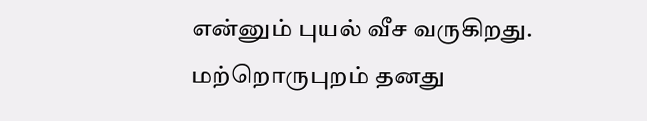என்னும் புயல் வீச வருகிறது. மற்றொருபுறம் தனது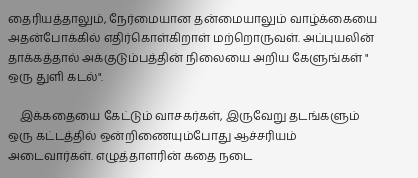தைரியத்தாலும், நேர்மையான தன்மையாலும் வாழ்க்கையை அதன்போக்கில் எதிர்கொள்கிறாள் மற்றொருவள். அப்புயலின் தாக்கத்தால் அக்குடும்பத்தின் நிலையை அறிய கேளுங்கள் " ஒரு துளி கடல்".

    இக்கதையை கேட்டும் வாசகர்கள், இருவேறு தடங்களும் ஒரு கட்டத்தில் ஒன்றிணையும்போது ஆச்சரியம் அடைவார்கள். எழுத்தாளரின் கதை நடை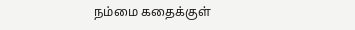நம்மை கதைக்குள்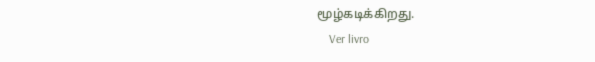மூழ்கடிக்கிறது.
    Ver livro